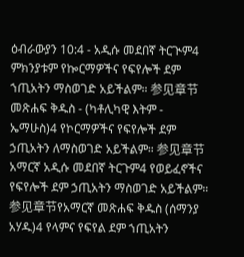ዕብራውያን 10:4 - አዲሱ መደበኛ ትርጒም4 ምክንያቱም የኰርማዎችና የፍየሎች ደም ኀጢአትን ማስወገድ አይችልም። 参见章节መጽሐፍ ቅዱስ - (ካቶሊካዊ እትም - ኤማሁስ)4 የኮርማዎችና የፍየሎች ደም ኃጢአትን ለማስወገድ አይችልም። 参见章节አማርኛ አዲሱ መደበኛ ትርጉም4 የወይፈኖችና የፍየሎች ደም ኃጢአትን ማስወገድ አይችልም። 参见章节የአማርኛ መጽሐፍ ቅዱስ (ሰማንያ አሃዱ)4 የላምና የፍየል ደም ኀጢአትን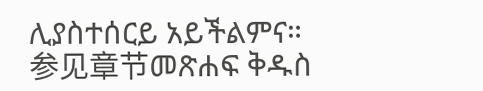ሊያስተሰርይ አይችልምና። 参见章节መጽሐፍ ቅዱስ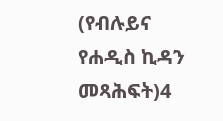(የብሉይና የሐዲስ ኪዳን መጻሕፍት)4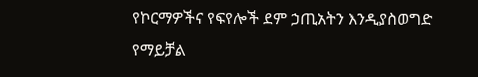የኮርማዎችና የፍየሎች ደም ኃጢአትን እንዲያስወግድ የማይቻል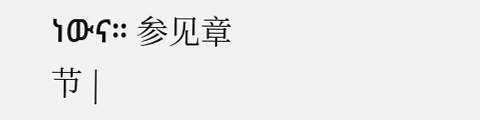ነውና። 参见章节 |